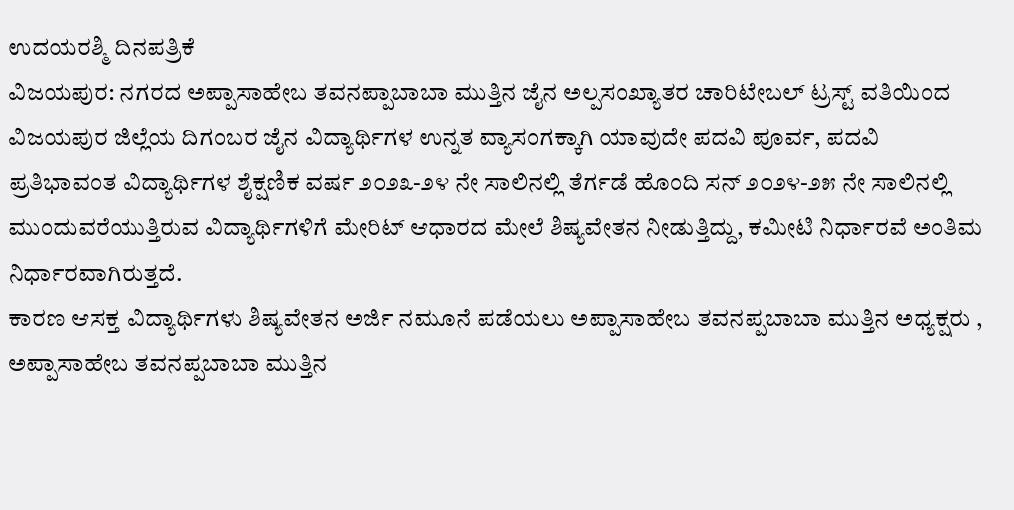ಉದಯರಶ್ಮಿ ದಿನಪತ್ರಿಕೆ
ವಿಜಯಪುರ: ನಗರದ ಅಪ್ಪಾಸಾಹೇಬ ತವನಪ್ಪಾಬಾಬಾ ಮುತ್ತಿನ ಜೈನ ಅಲ್ಪಸಂಖ್ಯಾತರ ಚಾರಿಟೇಬಲ್ ಟ್ರಸ್ಟ್ ವತಿಯಿಂದ ವಿಜಯಪುರ ಜಿಲ್ಲೆಯ ದಿಗಂಬರ ಜೈನ ವಿದ್ಯಾರ್ಥಿಗಳ ಉನ್ನತ ವ್ಯಾಸಂಗಕ್ಕಾಗಿ ಯಾವುದೇ ಪದವಿ ಪೂರ್ವ, ಪದವಿ ಪ್ರತಿಭಾವಂತ ವಿದ್ಯಾರ್ಥಿಗಳ ಶೈಕ್ಷಣಿಕ ವರ್ಷ ೨೦೨೩-೨೪ ನೇ ಸಾಲಿನಲ್ಲಿ ತೆರ್ಗಡೆ ಹೊಂದಿ ಸನ್ ೨೦೨೪-೨೫ ನೇ ಸಾಲಿನಲ್ಲಿ ಮುಂದುವರೆಯುತ್ತಿರುವ ವಿದ್ಯಾರ್ಥಿಗಳಿಗೆ ಮೇರಿಟ್ ಆಧಾರದ ಮೇಲೆ ಶಿಷ್ಯವೇತನ ನೀಡುತ್ತಿದ್ದು, ಕಮೀಟಿ ನಿರ್ಧಾರವೆ ಅಂತಿಮ ನಿರ್ಧಾರವಾಗಿರುತ್ತದೆ.
ಕಾರಣ ಆಸಕ್ತ ವಿದ್ಯಾರ್ಥಿಗಳು ಶಿಷ್ಯವೇತನ ಅರ್ಜಿ ನಮೂನೆ ಪಡೆಯಲು ಅಪ್ಪಾಸಾಹೇಬ ತವನಪ್ಪಬಾಬಾ ಮುತ್ತಿನ ಅಧ್ಯಕ್ಷರು , ಅಪ್ಪಾಸಾಹೇಬ ತವನಪ್ಪಬಾಬಾ ಮುತ್ತಿನ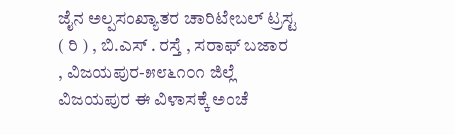ಜೈನ ಅಲ್ಪಸಂಖ್ಯಾತರ ಚಾರಿಟೇಬಲ್ ಟ್ರಸ್ಟ ( ರಿ ) , ಬಿ.ಎಸ್ . ರಸ್ತೆ , ಸರಾಫ್ ಬಜಾರ , ವಿಜಯಪುರ-೫೮೬೧೦೧ ಜಿಲ್ಲೆ ವಿಜಯಪುರ ಈ ವಿಳಾಸಕ್ಕೆ ಅಂಚೆ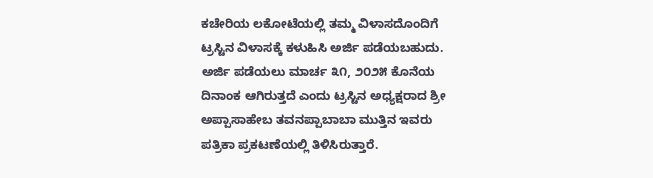ಕಚೇರಿಯ ಲಕೋಟೆಯಲ್ಲಿ ತಮ್ಮ ವಿಳಾಸದೊಂದಿಗೆ ಟ್ರಸ್ಟಿನ ವಿಳಾಸಕ್ಕೆ ಕಳುಹಿಸಿ ಅರ್ಜಿ ಪಡೆಯಬಹುದು. ಅರ್ಜಿ ಪಡೆಯಲು ಮಾರ್ಚ ೩೧, ೨೦೨೫ ಕೊನೆಯ ದಿನಾಂಕ ಆಗಿರುತ್ತದೆ ಎಂದು ಟ್ರಸ್ಟಿನ ಅಧ್ಯಕ್ಷರಾದ ಶ್ರೀ ಅಪ್ಪಾಸಾಹೇಬ ತವನಪ್ಪಾಬಾಬಾ ಮುತ್ತಿನ ಇವರು ಪತ್ರಿಕಾ ಪ್ರಕಟಣೆಯಲ್ಲಿ ತಿಳಿಸಿರುತ್ತಾರೆ.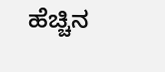ಹೆಚ್ಚಿನ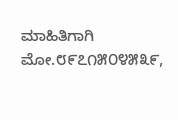ಮಾಹಿತಿಗಾಗಿ ಮೋ.೮೯೭೧೫೦೪೫೩೯,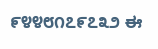೯೪೪೮೧೭೯೭೩೨ ಈ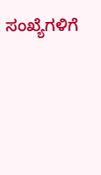ಸಂಖ್ಯೆಗಳಿಗೆ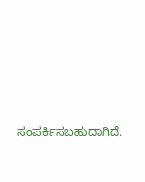ಸಂಪರ್ಕಿಸಬಹುದಾಗಿದೆ.